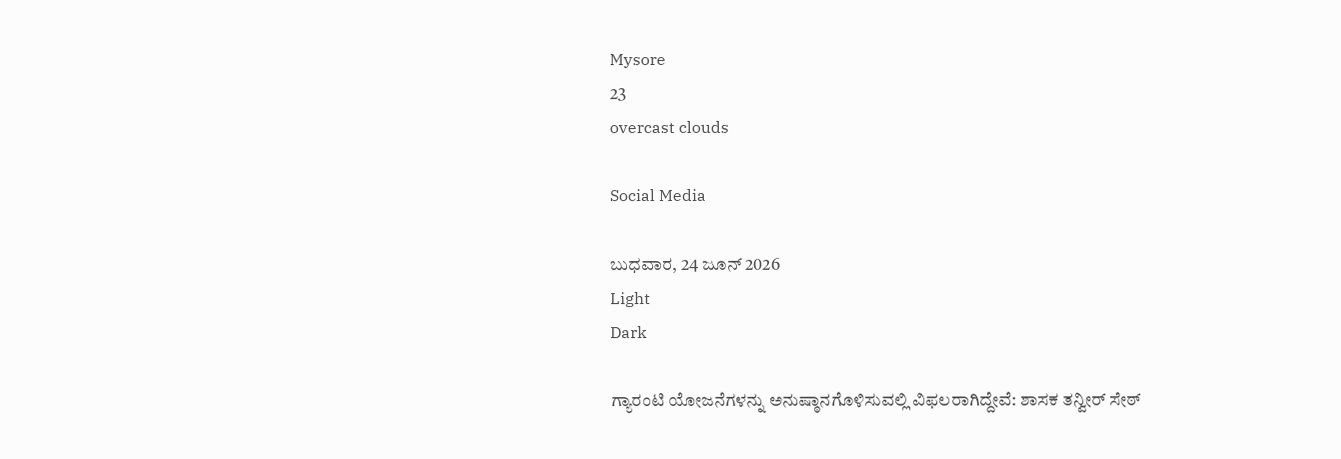Mysore
23
overcast clouds

Social Media

ಬುಧವಾರ, 24 ಜೂನ್ 2026
Light
Dark

ಗ್ಯಾರಂಟಿ ಯೋಜನೆಗಳನ್ನು ಅನುಷ್ಠಾನಗೊಳಿಸುವಲ್ಲಿ ವಿಫಲರಾಗಿದ್ದೇವೆ: ಶಾಸಕ ತನ್ವೀರ್‌ ಸೇಠ್‌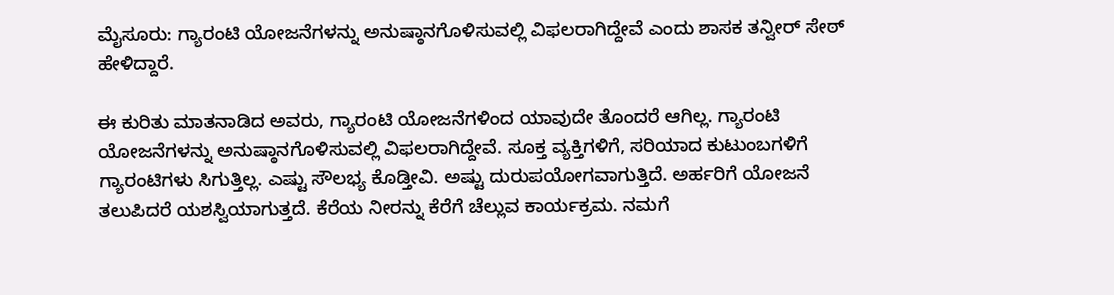ಮೈಸೂರು: ಗ್ಯಾರಂಟಿ ಯೋಜನೆಗಳನ್ನು ಅನುಷ್ಠಾನಗೊಳಿಸುವಲ್ಲಿ ವಿಫಲರಾಗಿದ್ದೇವೆ ಎಂದು ಶಾಸಕ ತನ್ವೀರ್‌ ಸೇಠ್‌ ಹೇಳಿದ್ದಾರೆ.

ಈ ಕುರಿತು ಮಾತನಾಡಿದ ಅವರು, ಗ್ಯಾರಂಟಿ ಯೋಜನೆಗಳಿಂದ ಯಾವುದೇ ತೊಂದರೆ ಆಗಿಲ್ಲ. ಗ್ಯಾರಂಟಿ ಯೋಜನೆಗಳನ್ನು ಅನುಷ್ಠಾನಗೊಳಿಸುವಲ್ಲಿ ವಿಫಲರಾಗಿದ್ದೇವೆ. ಸೂಕ್ತ ವ್ಯಕ್ತಿಗಳಿಗೆ, ಸರಿಯಾದ ಕುಟುಂಬಗಳಿಗೆ ಗ್ಯಾರಂಟಿಗಳು ಸಿಗುತ್ತಿಲ್ಲ. ಎಷ್ಟು ಸೌಲಭ್ಯ ಕೊಡ್ತೀವಿ. ಅಷ್ಟು ದುರುಪಯೋಗವಾಗುತ್ತಿದೆ. ಅರ್ಹರಿಗೆ ಯೋಜನೆ ತಲುಪಿದರೆ ಯಶಸ್ವಿಯಾಗುತ್ತದೆ. ಕೆರೆಯ ನೀರನ್ನು ಕೆರೆಗೆ ಚೆಲ್ಲುವ ಕಾರ್ಯಕ್ರಮ. ನಮಗೆ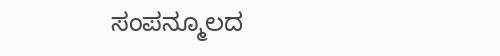ಸಂಪನ್ಮೂಲದ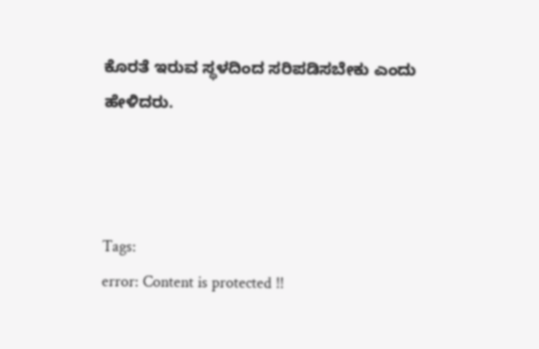ಕೊರತೆ ಇರುವ ಸ್ಥಳದಿಂದ ಸರಿಪಡಿಸಬೇಕು ಎಂದು ಹೇಳಿದರು.



Tags:
error: Content is protected !!